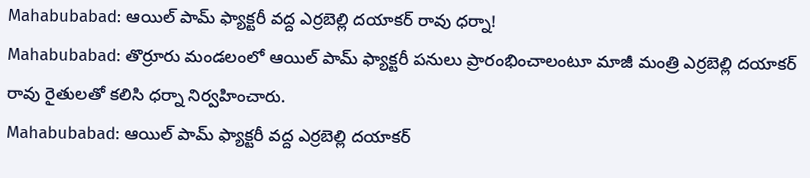Mahabubabad: ఆయిల్ పామ్ ఫ్యాక్టరీ వద్ద ఎర్రబెల్లి దయాకర్ రావు ధర్నా!
Mahabubabad: తొర్రూరు మండలంలో ఆయిల్ పామ్ ఫ్యాక్టరీ పనులు ప్రారంభించాలంటూ మాజీ మంత్రి ఎర్రబెల్లి దయాకర్ రావు రైతులతో కలిసి ధర్నా నిర్వహించారు.
Mahabubabad: ఆయిల్ పామ్ ఫ్యాక్టరీ వద్ద ఎర్రబెల్లి దయాకర్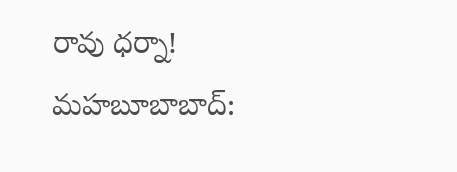రావు ధర్నా!
మహబూబాబాద్: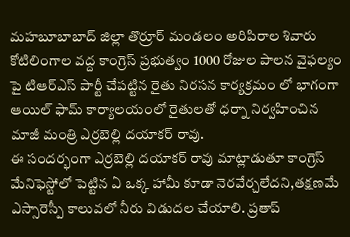మహబూబాబాద్ జిల్లా తొర్రూర్ మండలం అరిపిరాల శివారు కోటిలింగాల వద్ద కాంగ్రెస్ ప్రభుత్వం 1000 రోజుల పాలన వైఫల్యం పై టిఆర్ఎస్ పార్టీ చేపట్టిన రైతు నిరసన కార్యక్రమం లో భాగంగా ఆయిల్ ఫామ్ కార్యాలయంలో రైతులతో ధర్నా నిర్వహించిన మాజీ మంత్రి ఎర్రబెల్లి దయాకర్ రావు.
ఈ సందర్భంగా ఎర్రబెల్లి దయాకర్ రావు మాట్లాడుతూ కాంగ్రెస్ మేనిఫెస్టోలో పెట్టిన ఏ ఒక్క హామీ కూడా నెరవేర్చలేదని,తక్షణమే ఎస్సారెస్పీ కాలువలో నీరు విడుదల చేయాలి. ప్రతాప్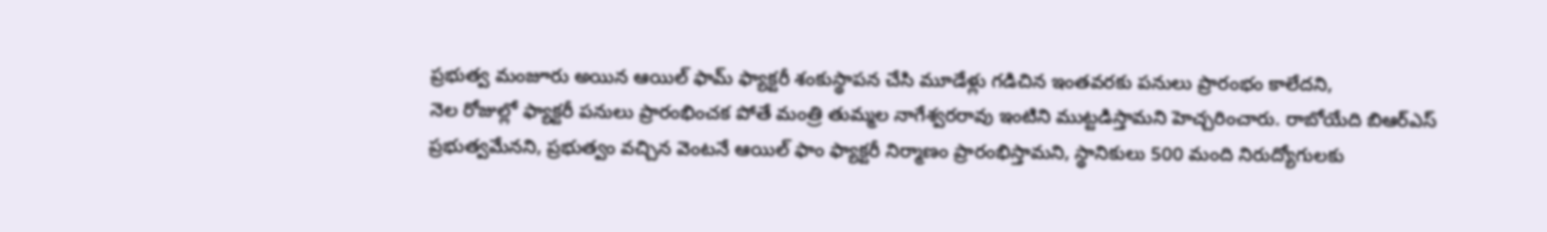ప్రభుత్వ మంజూరు అయిన ఆయిల్ ఫామ్ ఫ్యాక్టరీ శంకుస్థాపన చేసి మూడేళ్లు గడిచిన ఇంతవరకు పనులు ప్రారంభం కాలేదని,
నెల రోజుల్లో ఫ్యాక్టరీ పనులు ప్రారంభించక పోతే మంత్రి తుమ్మల నాగేశ్వరరావు ఇంటిని ముట్టడిస్తామని హెచ్చరించారు. రాబోయేది బిఆర్ఎస్ ప్రభుత్వమేనని, ప్రభుత్వం వచ్చిన వెంటనే ఆయిల్ ఫాం ఫ్యాక్టరీ నిర్మాణం ప్రారంభిస్తామని, స్థానికులు 500 మంది నిరుద్యోగులకు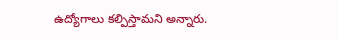ఉద్యోగాలు కల్పిస్తామని అన్నారు.